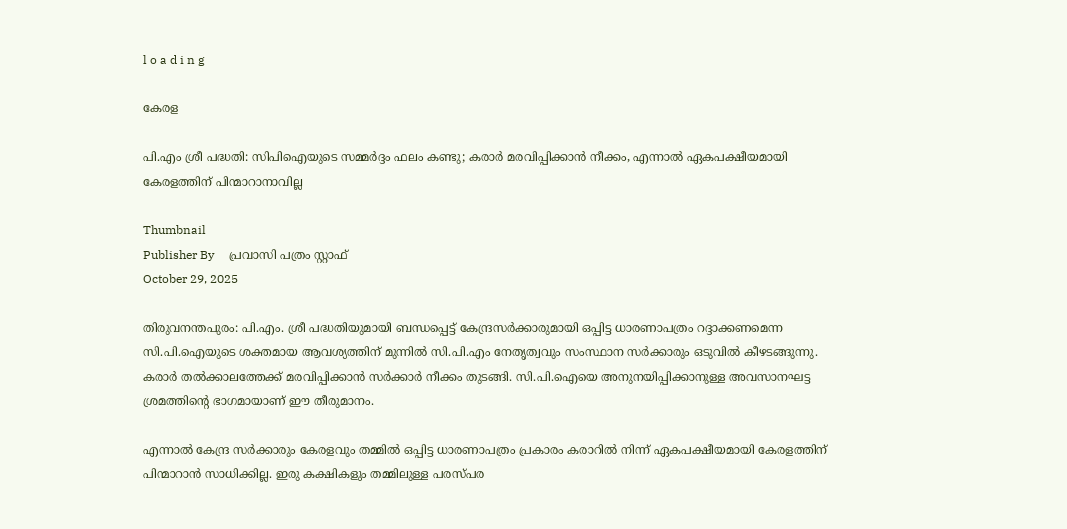l o a d i n g

കേരള

പി.എം ശ്രീ പദ്ധതി: സിപിഐയുടെ സമ്മര്‍ദ്ദം ഫലം കണ്ടു; കരാര്‍ മരവിപ്പിക്കാന്‍ നീക്കം, എന്നാല്‍ ഏകപക്ഷീയമായി കേരളത്തിന് പിന്മാറാനാവില്ല

Thumbnail
Publisher By     പ്രവാസി പത്രം സ്റ്റാഫ്
October 29, 2025

തിരുവനന്തപുരം: പി.എം. ശ്രീ പദ്ധതിയുമായി ബന്ധപ്പെട്ട് കേന്ദ്രസര്‍ക്കാരുമായി ഒപ്പിട്ട ധാരണാപത്രം റദ്ദാക്കണമെന്ന സി.പി.ഐയുടെ ശക്തമായ ആവശ്യത്തിന് മുന്നില്‍ സി.പി.എം നേതൃത്വവും സംസ്ഥാന സര്‍ക്കാരും ഒടുവില്‍ കീഴടങ്ങുന്നു. കരാര്‍ തല്‍ക്കാലത്തേക്ക് മരവിപ്പിക്കാന്‍ സര്‍ക്കാര്‍ നീക്കം തുടങ്ങി. സി.പി.ഐയെ അനുനയിപ്പിക്കാനുള്ള അവസാനഘട്ട ശ്രമത്തിന്റെ ഭാഗമായാണ് ഈ തീരുമാനം.

എന്നാല്‍ കേന്ദ്ര സര്‍ക്കാരും കേരളവും തമ്മില്‍ ഒപ്പിട്ട ധാരണാപത്രം പ്രകാരം കരാറില്‍ നിന്ന് ഏകപക്ഷീയമായി കേരളത്തിന് പിന്മാറാന്‍ സാധിക്കില്ല. ഇരു കക്ഷികളും തമ്മിലുള്ള പരസ്പര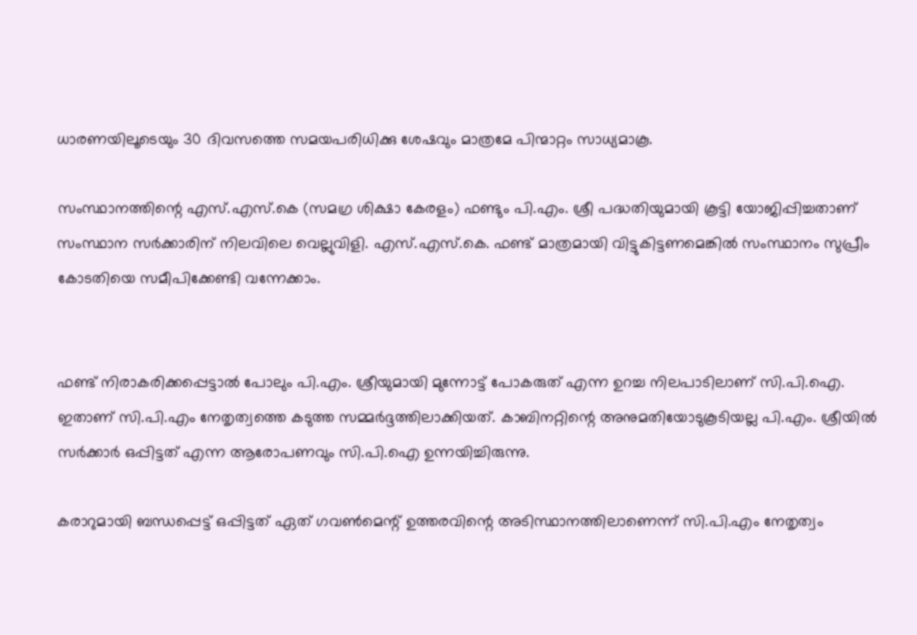ധാരണയിലൂടെയും 30 ദിവസത്തെ സമയപരിധിക്കു ശേഷവും മാത്രമേ പിന്മാറ്റം സാധ്യമാകൂ.

സംസ്ഥാനത്തിന്റെ എസ്.എസ്.കെ (സമഗ്ര ശിക്ഷാ കേരളം) ഫണ്ടും പി.എം. ശ്രീ പദ്ധതിയുമായി കൂട്ടി യോജിപ്പിച്ചതാണ് സംസ്ഥാന സര്‍ക്കാരിന് നിലവിലെ വെല്ലുവിളി. എസ്.എസ്.കെ. ഫണ്ട് മാത്രമായി വിട്ടുകിട്ടണമെങ്കില്‍ സംസ്ഥാനം സുപ്രീം കോടതിയെ സമീപിക്കേണ്ടി വന്നേക്കാം.


ഫണ്ട് നിരാകരിക്കപ്പെട്ടാല്‍ പോലും പി.എം. ശ്രീയുമായി മുന്നോട്ട് പോകരുത് എന്ന ഉറച്ച നിലപാടിലാണ് സി.പി.ഐ. ഇതാണ് സി.പി.എം നേതൃത്വത്തെ കടുത്ത സമ്മര്‍ദ്ദത്തിലാക്കിയത്. കാബിനറ്റിന്റെ അനുമതിയോടുകൂടിയല്ല പി.എം. ശ്രീയില്‍ സര്‍ക്കാര്‍ ഒപ്പിട്ടത് എന്ന ആരോപണവും സി.പി.ഐ ഉന്നയിച്ചിരുന്നു.

കരാറുമായി ബന്ധപ്പെട്ട് ഒപ്പിട്ടത് ഏത് ഗവണ്‍മെന്റ് ഉത്തരവിന്റെ അടിസ്ഥാനത്തിലാണെന്ന് സി.പി.എം നേതൃത്വം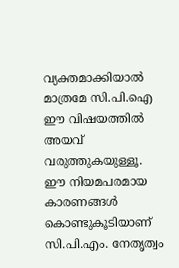വ്യക്തമാക്കിയാല്‍ മാത്രമേ സി.പി.ഐ ഈ വിഷയത്തില്‍ അയവ് വരുത്തുകയുള്ളൂ. ഈ നിയമപരമായ കാരണങ്ങള്‍ കൊണ്ടുകൂടിയാണ് സി.പി.എം. നേതൃത്വം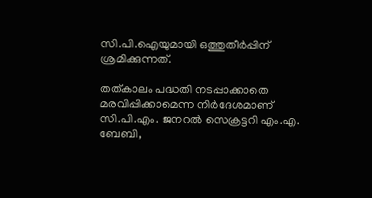സി.പി.ഐയുമായി ഒത്തുതീര്‍പ്പിന് ശ്രമിക്കുന്നത്.

തത്കാലം പദ്ധതി നടപ്പാക്കാതെ മരവിപ്പിക്കാമെന്ന നിര്‍ദേശമാണ് സി.പി.എം. ജനറല്‍ സെക്രട്ടറി എം.എ. ബേബി,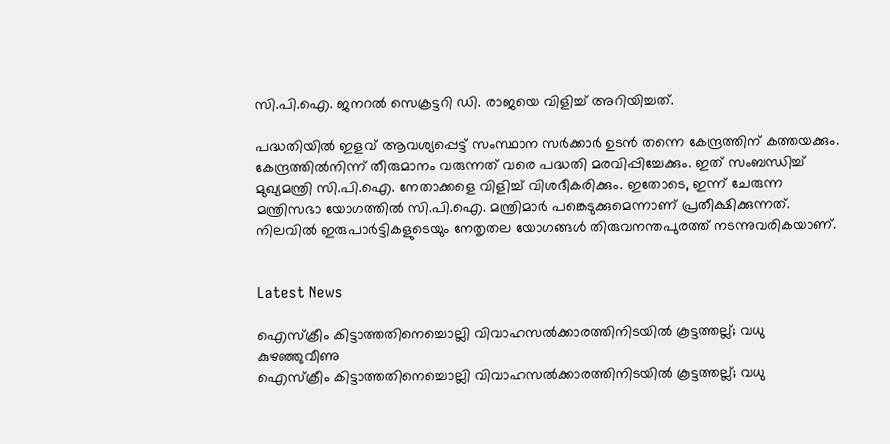സി.പി.ഐ. ജനറല്‍ സെക്രട്ടറി ഡി. രാജയെ വിളിച്ച് അറിയിച്ചത്.

പദ്ധതിയില്‍ ഇളവ് ആവശ്യപ്പെട്ട് സംസ്ഥാന സര്‍ക്കാര്‍ ഉടന്‍ തന്നെ കേന്ദ്രത്തിന് കത്തയക്കും. കേന്ദ്രത്തില്‍നിന്ന് തീരുമാനം വരുന്നത് വരെ പദ്ധതി മരവിപ്പിച്ചേക്കും. ഇത് സംബന്ധിച്ച് മുഖ്യമന്ത്രി സി.പി.ഐ. നേതാക്കളെ വിളിച്ച് വിശദീകരിക്കും. ഇതോടെ, ഇന്ന് ചേരുന്ന മന്ത്രിസഭാ യോഗത്തില്‍ സി.പി.ഐ. മന്ത്രിമാര്‍ പങ്കെടുക്കുമെന്നാണ് പ്രതീക്ഷിക്കുന്നത്. നിലവില്‍ ഇരുപാര്‍ട്ടികളുടെയും നേതൃതല യോഗങ്ങള്‍ തിരുവനന്തപുരത്ത് നടന്നുവരികയാണ്.


Latest News

ഐസ്‌ക്രീം കിട്ടാത്തതിനെച്ചൊല്ലി വിവാഹസല്‍ക്കാരത്തിനിടയില്‍ കൂട്ടത്തല്ല്; വധു കുഴഞ്ഞുവീണു
ഐസ്‌ക്രീം കിട്ടാത്തതിനെച്ചൊല്ലി വിവാഹസല്‍ക്കാരത്തിനിടയില്‍ കൂട്ടത്തല്ല്; വധു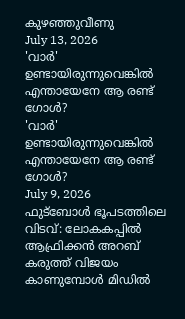കുഴഞ്ഞുവീണു
July 13, 2026
'വാര്‍' ഉണ്ടായിരുന്നുവെങ്കില്‍ എന്തായേനേ ആ രണ്ട് ഗോള്‍?
'വാര്‍' ഉണ്ടായിരുന്നുവെങ്കില്‍ എന്തായേനേ ആ രണ്ട് ഗോള്‍?
July 9, 2026
ഫുട്‌ബോള്‍ ഭൂപടത്തിലെ വിടവ്: ലോകകപ്പില്‍ ആഫ്രിക്കന്‍ അറബ് കരുത്ത് വിജയം കാണുമ്പോള്‍ മിഡില്‍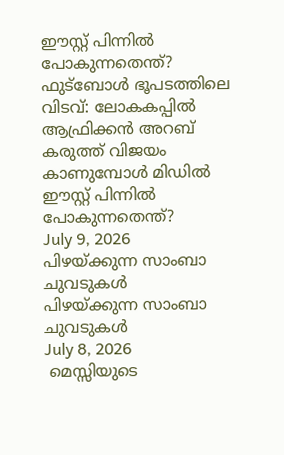ഈസ്റ്റ് പിന്നില്‍ പോകുന്നതെന്ത്?
ഫുട്‌ബോള്‍ ഭൂപടത്തിലെ വിടവ്: ലോകകപ്പില്‍ ആഫ്രിക്കന്‍ അറബ് കരുത്ത് വിജയം കാണുമ്പോള്‍ മിഡില്‍ ഈസ്റ്റ് പിന്നില്‍ പോകുന്നതെന്ത്?
July 9, 2026
പിഴയ്ക്കുന്ന സാംബാ ചുവടുകള്‍
പിഴയ്ക്കുന്ന സാംബാ ചുവടുകള്‍
July 8, 2026
 മെസ്സിയുടെ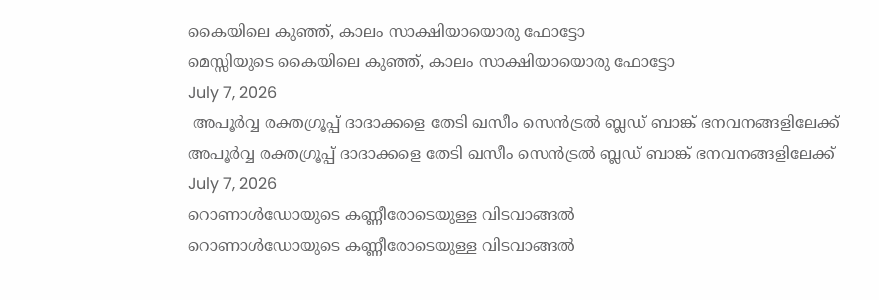കൈയിലെ കുഞ്ഞ്, കാലം സാക്ഷിയായൊരു ഫോട്ടോ
മെസ്സിയുടെ കൈയിലെ കുഞ്ഞ്, കാലം സാക്ഷിയായൊരു ഫോട്ടോ
July 7, 2026
 അപൂര്‍വ്വ രക്തഗ്രൂപ്പ് ദാദാക്കളെ തേടി ഖസീം സെന്‍ട്രല്‍ ബ്ലഡ് ബാങ്ക് ഭനവനങ്ങളിലേക്ക്
അപൂര്‍വ്വ രക്തഗ്രൂപ്പ് ദാദാക്കളെ തേടി ഖസീം സെന്‍ട്രല്‍ ബ്ലഡ് ബാങ്ക് ഭനവനങ്ങളിലേക്ക്
July 7, 2026
റൊണാള്‍ഡോയുടെ കണ്ണീരോടെയുള്ള വിടവാങ്ങല്‍
റൊണാള്‍ഡോയുടെ കണ്ണീരോടെയുള്ള വിടവാങ്ങല്‍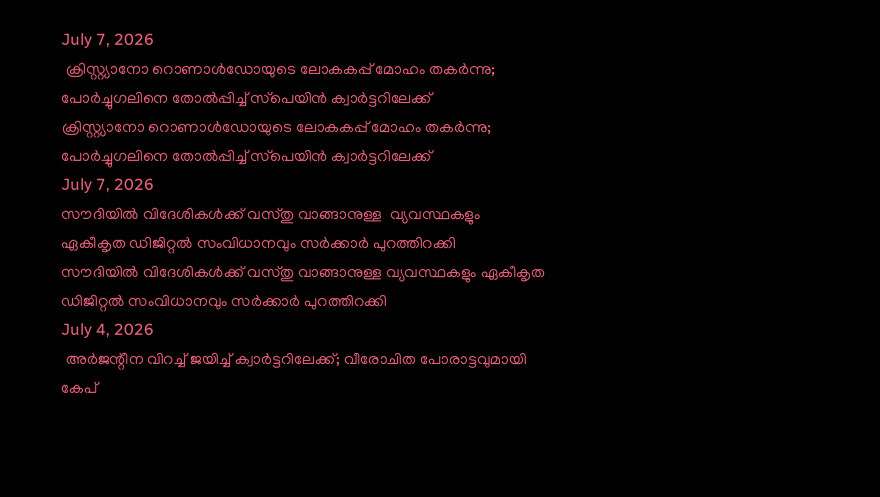July 7, 2026
 ക്രിസ്റ്റ്യാനോ റൊണാള്‍ഡോയുടെ ലോകകപ്പ് മോഹം തകര്‍ന്നു; പോര്‍ച്ചുഗലിനെ തോല്‍പ്പിച്ച് സ്‌പെയിന്‍ ക്വാര്‍ട്ടറിലേക്ക്
ക്രിസ്റ്റ്യാനോ റൊണാള്‍ഡോയുടെ ലോകകപ്പ് മോഹം തകര്‍ന്നു; പോര്‍ച്ചുഗലിനെ തോല്‍പ്പിച്ച് സ്‌പെയിന്‍ ക്വാര്‍ട്ടറിലേക്ക്
July 7, 2026
സൗദിയില്‍ വിദേശികള്‍ക്ക് വസ്തു വാങ്ങാനുള്ള  വ്യവസ്ഥകളും ഏകീകൃത ഡിജിറ്റല്‍ സംവിധാനവും സര്‍ക്കാര്‍ പുറത്തിറക്കി
സൗദിയില്‍ വിദേശികള്‍ക്ക് വസ്തു വാങ്ങാനുള്ള വ്യവസ്ഥകളും ഏകീകൃത ഡിജിറ്റല്‍ സംവിധാനവും സര്‍ക്കാര്‍ പുറത്തിറക്കി
July 4, 2026
 അര്‍ജന്റീന വിറച്ച് ജയിച്ച് ക്വാര്‍ട്ടറിലേക്ക്; വീരോചിത പോരാട്ടവുമായി കേപ്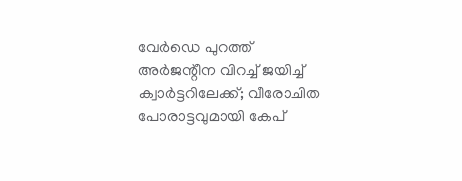വേര്‍ഡെ പുറത്ത്
അര്‍ജന്റീന വിറച്ച് ജയിച്ച് ക്വാര്‍ട്ടറിലേക്ക്; വീരോചിത പോരാട്ടവുമായി കേപ്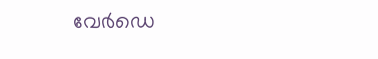വേര്‍ഡെ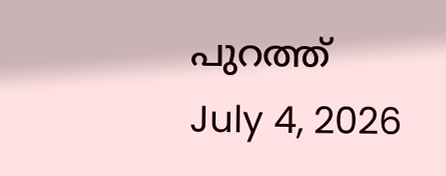പുറത്ത്
July 4, 2026